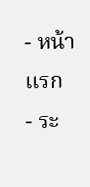- หน้าแรก
- ระ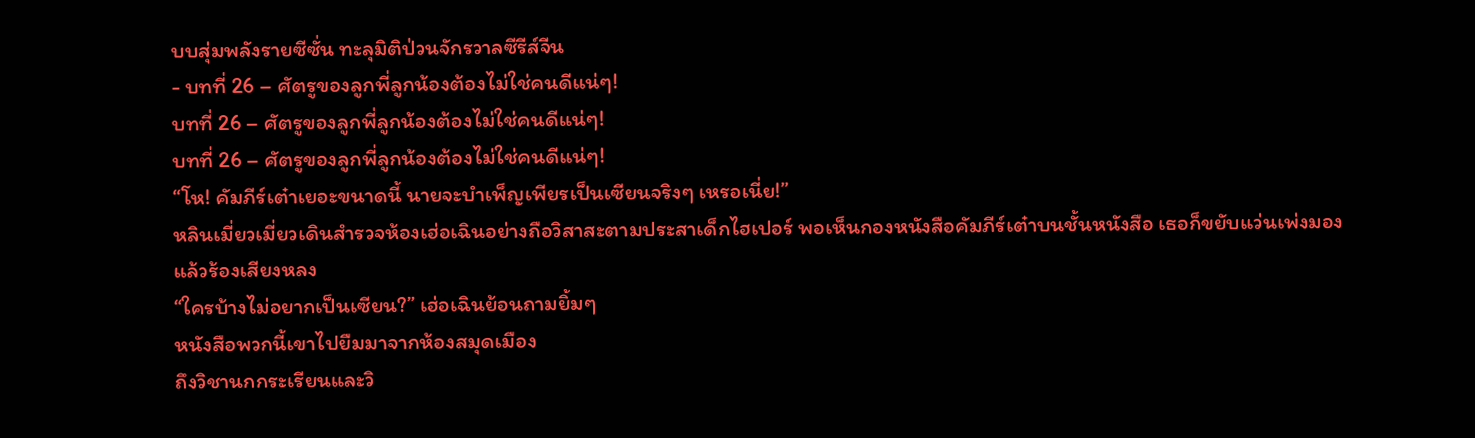บบสุ่มพลังรายซีซั่น ทะลุมิติป่วนจักรวาลซีรีส์จีน
- บทที่ 26 – ศัตรูของลูกพี่ลูกน้องต้องไม่ใช่คนดีแน่ๆ!
บทที่ 26 – ศัตรูของลูกพี่ลูกน้องต้องไม่ใช่คนดีแน่ๆ!
บทที่ 26 – ศัตรูของลูกพี่ลูกน้องต้องไม่ใช่คนดีแน่ๆ!
“โห! คัมภีร์เต๋าเยอะขนาดนี้ นายจะบำเพ็ญเพียรเป็นเซียนจริงๆ เหรอเนี่ย!”
หลินเมี่ยวเมี่ยวเดินสำรวจห้องเฮ่อเฉินอย่างถือวิสาสะตามประสาเด็กไฮเปอร์ พอเห็นกองหนังสือคัมภีร์เต๋าบนชั้นหนังสือ เธอก็ขยับแว่นเพ่งมองแล้วร้องเสียงหลง
“ใครบ้างไม่อยากเป็นเซียน?” เฮ่อเฉินย้อนถามยิ้มๆ
หนังสือพวกนี้เขาไปยืมมาจากห้องสมุดเมือง
ถึงวิชานกกระเรียนและวิ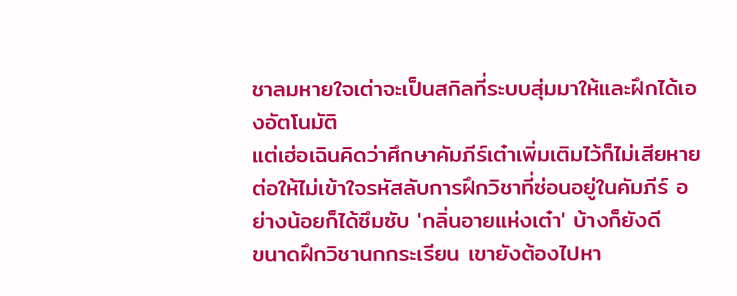ชาลมหายใจเต่าจะเป็นสกิลที่ระบบสุ่มมาให้และฝึกได้เองอัตโนมัติ
แต่เฮ่อเฉินคิดว่าศึกษาคัมภีร์เต๋าเพิ่มเติมไว้ก็ไม่เสียหาย
ต่อให้ไม่เข้าใจรหัสลับการฝึกวิชาที่ซ่อนอยู่ในคัมภีร์ อย่างน้อยก็ได้ซึมซับ 'กลิ่นอายแห่งเต๋า' บ้างก็ยังดี
ขนาดฝึกวิชานกกระเรียน เขายังต้องไปหา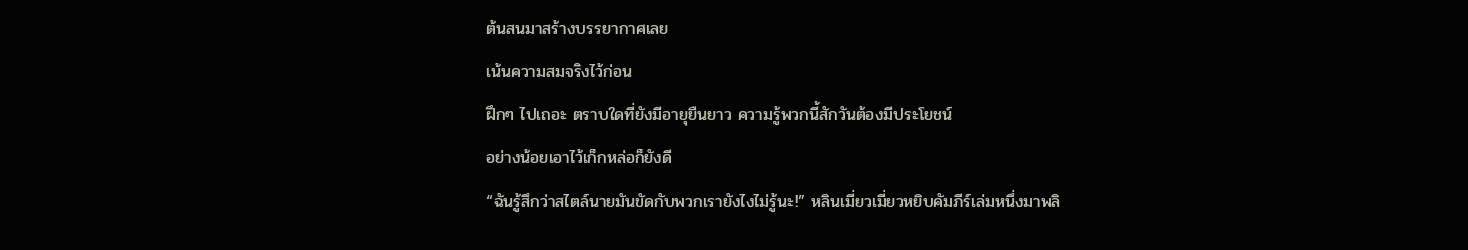ต้นสนมาสร้างบรรยากาศเลย
เน้นความสมจริงไว้ก่อน
ฝึกๆ ไปเถอะ ตราบใดที่ยังมีอายุยืนยาว ความรู้พวกนี้สักวันต้องมีประโยชน์
อย่างน้อยเอาไว้เก็กหล่อก็ยังดี
“ฉันรู้สึกว่าสไตล์นายมันขัดกับพวกเรายังไงไม่รู้นะ!” หลินเมี่ยวเมี่ยวหยิบคัมภีร์เล่มหนึ่งมาพลิ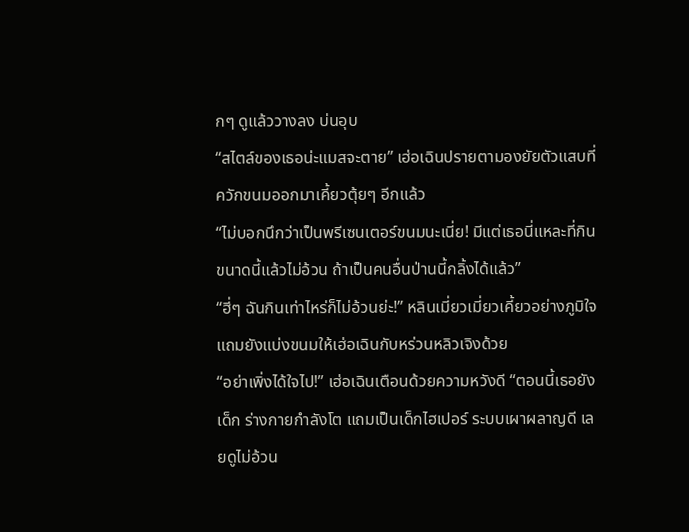กๆ ดูแล้ววางลง บ่นอุบ
“สไตล์ของเธอน่ะแมสจะตาย” เฮ่อเฉินปรายตามองยัยตัวแสบที่ควักขนมออกมาเคี้ยวตุ้ยๆ อีกแล้ว
“ไม่บอกนึกว่าเป็นพรีเซนเตอร์ขนมนะเนี่ย! มีแต่เธอนี่แหละที่กินขนาดนี้แล้วไม่อ้วน ถ้าเป็นคนอื่นป่านนี้กลิ้งได้แล้ว”
“ฮี่ๆ ฉันกินเท่าไหร่ก็ไม่อ้วนย่ะ!” หลินเมี่ยวเมี่ยวเคี้ยวอย่างภูมิใจ แถมยังแบ่งขนมให้เฮ่อเฉินกับหร่วนหลิวเจิงด้วย
“อย่าเพิ่งได้ใจไป!” เฮ่อเฉินเตือนด้วยความหวังดี “ตอนนี้เธอยังเด็ก ร่างกายกำลังโต แถมเป็นเด็กไฮเปอร์ ระบบเผาผลาญดี เลยดูไม่อ้วน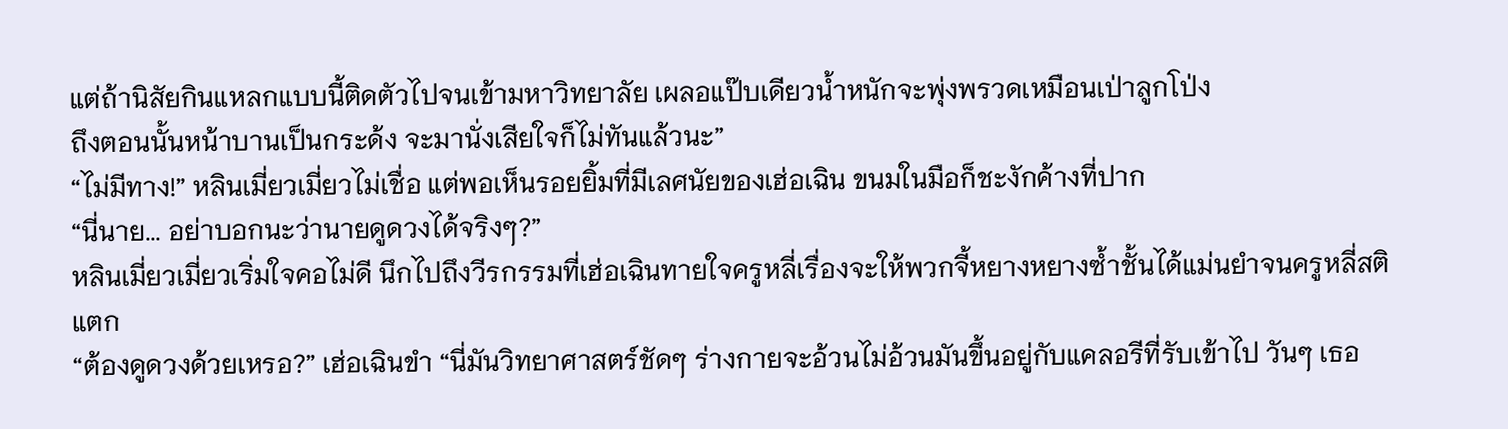แต่ถ้านิสัยกินแหลกแบบนี้ติดตัวไปจนเข้ามหาวิทยาลัย เผลอแป๊บเดียวน้ำหนักจะพุ่งพรวดเหมือนเป่าลูกโป่ง
ถึงตอนนั้นหน้าบานเป็นกระด้ง จะมานั่งเสียใจก็ไม่ทันแล้วนะ”
“ไม่มีทาง!” หลินเมี่ยวเมี่ยวไม่เชื่อ แต่พอเห็นรอยยิ้มที่มีเลศนัยของเฮ่อเฉิน ขนมในมือก็ชะงักค้างที่ปาก
“นี่นาย... อย่าบอกนะว่านายดูดวงได้จริงๆ?”
หลินเมี่ยวเมี่ยวเริ่มใจคอไม่ดี นึกไปถึงวีรกรรมที่เฮ่อเฉินทายใจครูหลี่เรื่องจะให้พวกจี้หยางหยางซ้ำชั้นได้แม่นยำจนครูหลี่สติแตก
“ต้องดูดวงด้วยเหรอ?” เฮ่อเฉินขำ “นี่มันวิทยาศาสตร์ชัดๆ ร่างกายจะอ้วนไม่อ้วนมันขึ้นอยู่กับแคลอรีที่รับเข้าไป วันๆ เธอ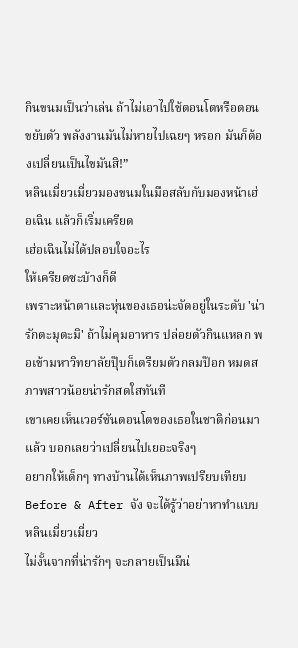กินขนมเป็นว่าเล่น ถ้าไม่เอาไปใช้ตอนโตหรือตอนขยับตัว พลังงานมันไม่หายไปเฉยๆ หรอก มันก็ต้องเปลี่ยนเป็นไขมันสิ!”
หลินเมี่ยวเมี่ยวมองขนมในมือสลับกับมองหน้าเฮ่อเฉิน แล้วก็เริ่มเครียด
เฮ่อเฉินไม่ได้ปลอบใจอะไร
ให้เครียดซะบ้างก็ดี
เพราะหน้าตาและหุ่นของเธอน่ะจัดอยู่ในระดับ 'น่ารักตะมุตะมิ' ถ้าไม่คุมอาหาร ปล่อยตัวกินแหลก พอเข้ามหาวิทยาลัยปุ๊บก็เตรียมตัวกลมป๊อก หมดสภาพสาวน้อยน่ารักสดใสทันที
เขาเคยเห็นเวอร์ชันตอนโตของเธอในชาติก่อนมาแล้ว บอกเลยว่าเปลี่ยนไปเยอะจริงๆ
อยากให้เด็กๆ ทางบ้านได้เห็นภาพเปรียบเทียบ Before & After จัง จะได้รู้ว่าอย่าหาทำแบบหลินเมี่ยวเมี่ยว
ไม่งั้นจากที่น่ารักๆ จะกลายเป็นมีน่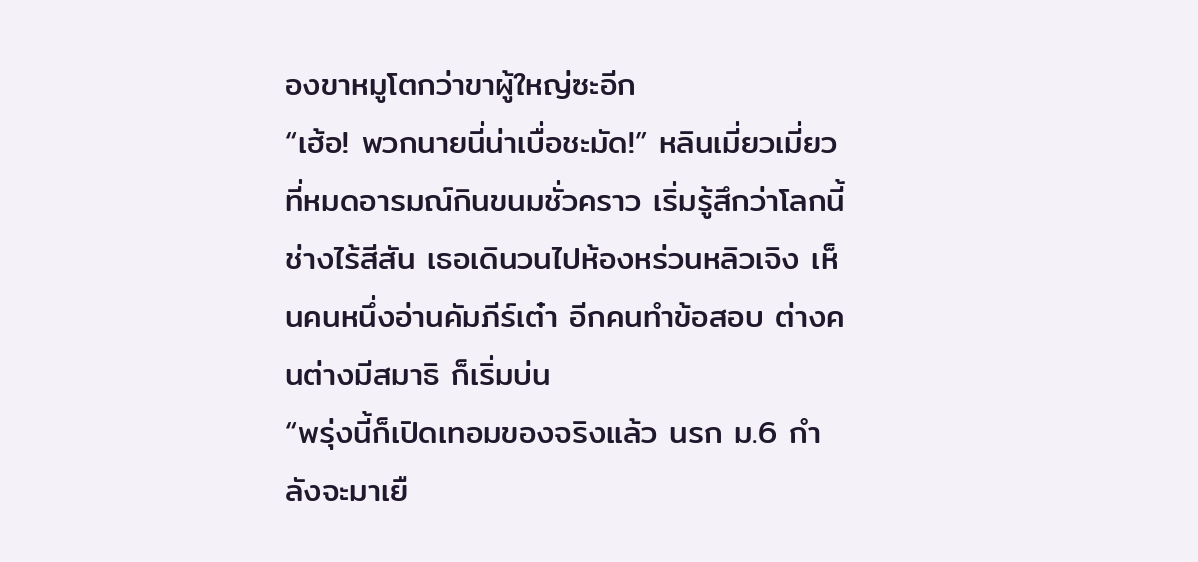องขาหมูโตกว่าขาผู้ใหญ่ซะอีก
“เฮ้อ! พวกนายนี่น่าเบื่อชะมัด!” หลินเมี่ยวเมี่ยวที่หมดอารมณ์กินขนมชั่วคราว เริ่มรู้สึกว่าโลกนี้ช่างไร้สีสัน เธอเดินวนไปห้องหร่วนหลิวเจิง เห็นคนหนึ่งอ่านคัมภีร์เต๋า อีกคนทำข้อสอบ ต่างคนต่างมีสมาธิ ก็เริ่มบ่น
“พรุ่งนี้ก็เปิดเทอมของจริงแล้ว นรก ม.6 กำลังจะมาเยื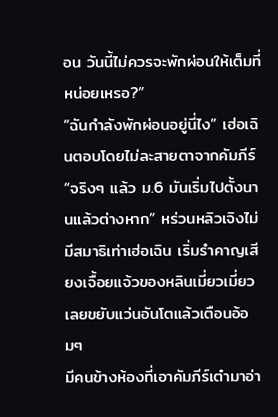อน วันนี้ไม่ควรจะพักผ่อนให้เต็มที่หน่อยเหรอ?”
“ฉันกำลังพักผ่อนอยู่นี่ไง” เฮ่อเฉินตอบโดยไม่ละสายตาจากคัมภีร์
“จริงๆ แล้ว ม.6 มันเริ่มไปตั้งนานแล้วต่างหาก” หร่วนหลิวเจิงไม่มีสมาธิเท่าเฮ่อเฉิน เริ่มรำคาญเสียงเจื้อยแจ้วของหลินเมี่ยวเมี่ยว เลยขยับแว่นอันโตแล้วเตือนอ้อมๆ
มีคนข้างห้องที่เอาคัมภีร์เต๋ามาอ่า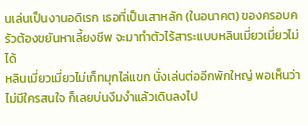นเล่นเป็นงานอดิเรก เธอที่เป็นเสาหลัก (ในอนาคต) ของครอบครัวต้องขยันหาเลี้ยงชีพ จะมาทำตัวไร้สาระแบบหลินเมี่ยวเมี่ยวไม่ได้
หลินเมี่ยวเมี่ยวไม่เก็ทมุกไล่แขก นั่งเล่นต่ออีกพักใหญ่ พอเห็นว่าไม่มีใครสนใจ ก็เลยบ่นงึมงำแล้วเดินลงไป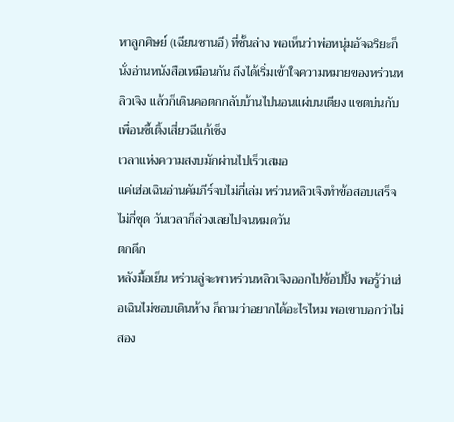หาลูกศิษย์ (เฉียนซานอี) ที่ชั้นล่าง พอเห็นว่าพ่อหนุ่มอัจฉริยะก็นั่งอ่านหนังสือเหมือนกัน ถึงได้เริ่มเข้าใจความหมายของหร่วนหลิวเจิง แล้วก็เดินคอตกกลับบ้านไปนอนแผ่บนเตียง แชตบ่นกับเพื่อนซี้เติ้งเสี่ยวฉีแก้เซ็ง
เวลาแห่งความสงบมักผ่านไปเร็วเสมอ
แค่เฮ่อเฉินอ่านคัมภีร์จบไม่กี่เล่ม หร่วนหลิวเจิงทำข้อสอบเสร็จไม่กี่ชุด วันเวลาก็ล่วงเลยไปจนหมดวัน
ตกดึก
หลังมื้อเย็น หร่วนลู่จะพาหร่วนหลิวเจิงออกไปช้อปปิ้ง พอรู้ว่าเฮ่อเฉินไม่ชอบเดินห้าง ก็ถามว่าอยากได้อะไรไหม พอเขาบอกว่าไม่ สอง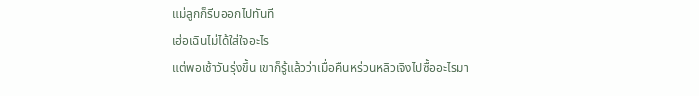แม่ลูกก็รีบออกไปทันที
เฮ่อเฉินไม่ได้ใส่ใจอะไร
แต่พอเช้าวันรุ่งขึ้น เขาก็รู้แล้วว่าเมื่อคืนหร่วนหลิวเจิงไปซื้ออะไรมา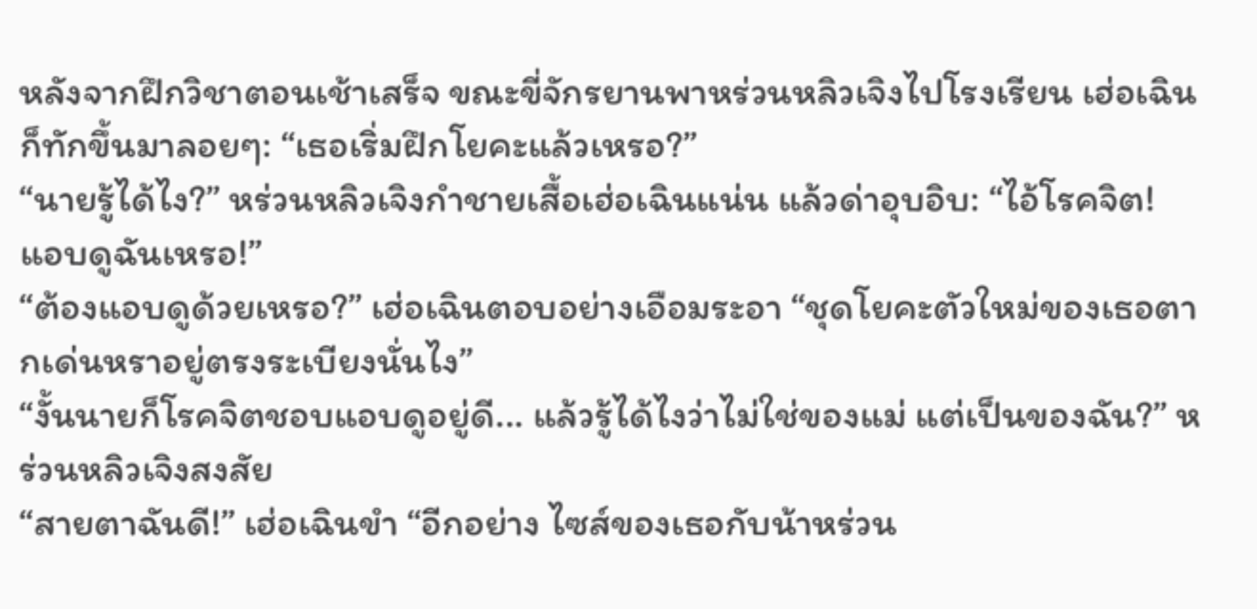หลังจากฝึกวิชาตอนเช้าเสร็จ ขณะขี่จักรยานพาหร่วนหลิวเจิงไปโรงเรียน เฮ่อเฉินก็ทักขึ้นมาลอยๆ: “เธอเริ่มฝึกโยคะแล้วเหรอ?”
“นายรู้ได้ไง?” หร่วนหลิวเจิงกำชายเสื้อเฮ่อเฉินแน่น แล้วด่าอุบอิบ: “ไอ้โรคจิต! แอบดูฉันเหรอ!”
“ต้องแอบดูด้วยเหรอ?” เฮ่อเฉินตอบอย่างเอือมระอา “ชุดโยคะตัวใหม่ของเธอตากเด่นหราอยู่ตรงระเบียงนั่นไง”
“งั้นนายก็โรคจิตชอบแอบดูอยู่ดี... แล้วรู้ได้ไงว่าไม่ใช่ของแม่ แต่เป็นของฉัน?” หร่วนหลิวเจิงสงสัย
“สายตาฉันดี!” เฮ่อเฉินขำ “อีกอย่าง ไซส์ของเธอกับน้าหร่วน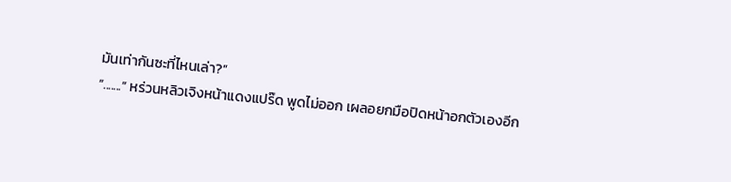มันเท่ากันซะที่ไหนเล่า?”
“.......” หร่วนหลิวเจิงหน้าแดงแปร๊ด พูดไม่ออก เผลอยกมือปิดหน้าอกตัวเองอีก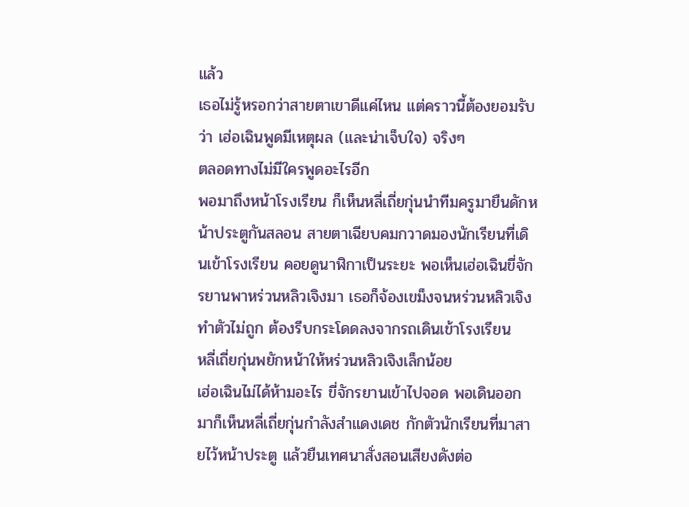แล้ว
เธอไม่รู้หรอกว่าสายตาเขาดีแค่ไหน แต่คราวนี้ต้องยอมรับว่า เฮ่อเฉินพูดมีเหตุผล (และน่าเจ็บใจ) จริงๆ
ตลอดทางไม่มีใครพูดอะไรอีก
พอมาถึงหน้าโรงเรียน ก็เห็นหลี่เถี่ยกุ่นนำทีมครูมายืนดักหน้าประตูกันสลอน สายตาเฉียบคมกวาดมองนักเรียนที่เดินเข้าโรงเรียน คอยดูนาฬิกาเป็นระยะ พอเห็นเฮ่อเฉินขี่จักรยานพาหร่วนหลิวเจิงมา เธอก็จ้องเขม็งจนหร่วนหลิวเจิงทำตัวไม่ถูก ต้องรีบกระโดดลงจากรถเดินเข้าโรงเรียน
หลี่เถี่ยกุ่นพยักหน้าให้หร่วนหลิวเจิงเล็กน้อย
เฮ่อเฉินไม่ได้ห้ามอะไร ขี่จักรยานเข้าไปจอด พอเดินออกมาก็เห็นหลี่เถี่ยกุ่นกำลังสำแดงเดช กักตัวนักเรียนที่มาสายไว้หน้าประตู แล้วยืนเทศนาสั่งสอนเสียงดังต่อ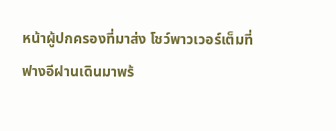หน้าผู้ปกครองที่มาส่ง โชว์พาวเวอร์เต็มที่
ฟางอีฝานเดินมาพร้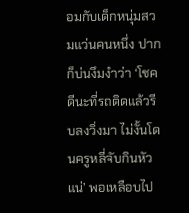อมกับเด็กหนุ่มสวมแว่นคนหนึ่ง ปากก็บ่นงึมงำว่า ‘โชคดีนะที่รถติดแล้วรีบลงวิ่งมา ไม่งั้นโดนครูหลี่จับกินหัวแน่’ พอเหลือบไป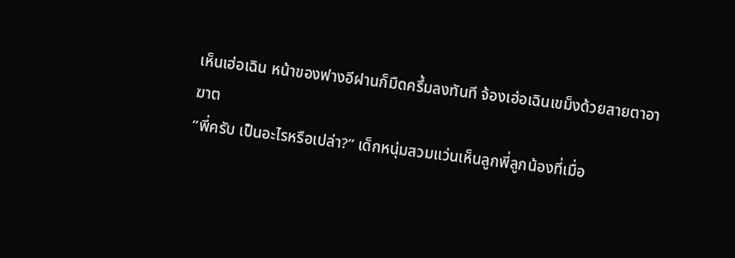เห็นเฮ่อเฉิน หน้าของฟางอีฝานก็มืดครึ้มลงทันที จ้องเฮ่อเฉินเขม็งด้วยสายตาอาฆาต
“พี่ครับ เป็นอะไรหรือเปล่า?” เด็กหนุ่มสวมแว่นเห็นลูกพี่ลูกน้องที่เมื่อ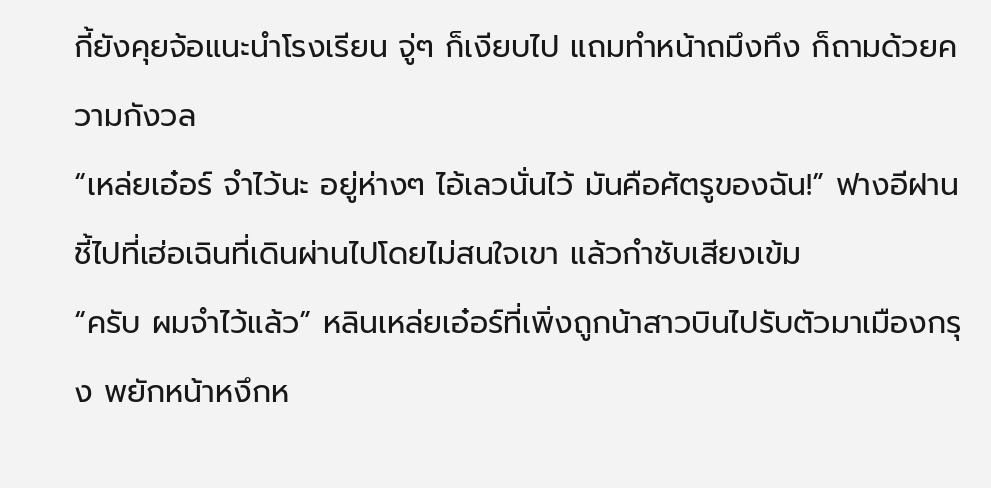กี้ยังคุยจ้อแนะนำโรงเรียน จู่ๆ ก็เงียบไป แถมทำหน้าถมึงทึง ก็ถามด้วยความกังวล
“เหล่ยเอ๋อร์ จำไว้นะ อยู่ห่างๆ ไอ้เลวนั่นไว้ มันคือศัตรูของฉัน!” ฟางอีฝานชี้ไปที่เฮ่อเฉินที่เดินผ่านไปโดยไม่สนใจเขา แล้วกำชับเสียงเข้ม
“ครับ ผมจำไว้แล้ว” หลินเหล่ยเอ๋อร์ที่เพิ่งถูกน้าสาวบินไปรับตัวมาเมืองกรุง พยักหน้าหงึกห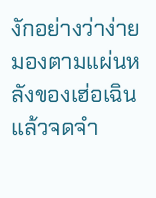งักอย่างว่าง่าย มองตามแผ่นหลังของเฮ่อเฉินแล้วจดจำ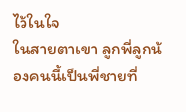ไว้ในใจ
ในสายตาเขา ลูกพี่ลูกน้องคนนี้เป็นพี่ชายที่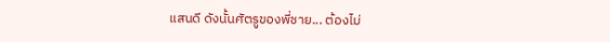แสนดี ดังนั้นศัตรูของพี่ชาย... ต้องไม่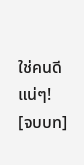ใช่คนดีแน่ๆ!
[จบบท]